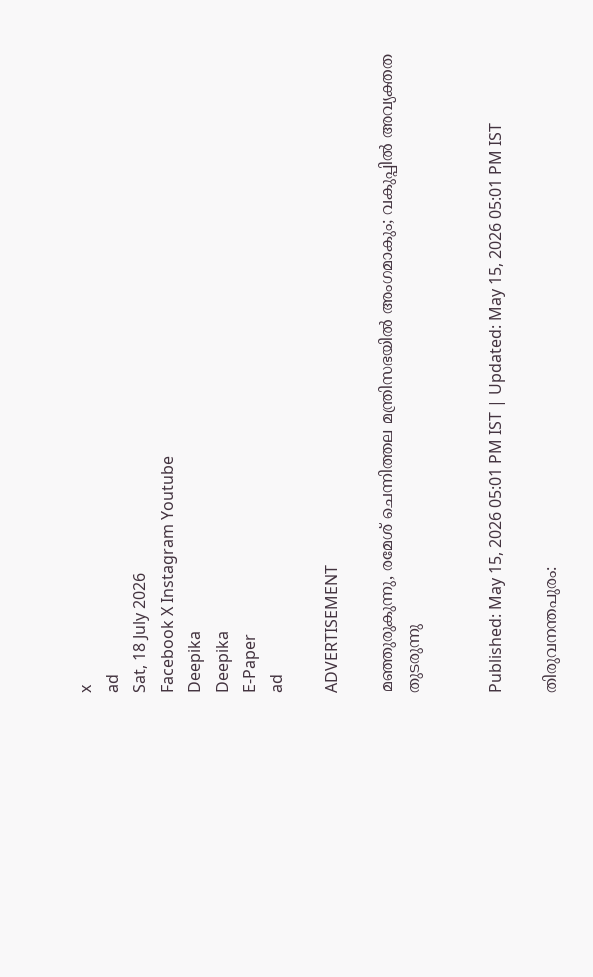x
ad
Sat, 18 July 2026
Facebook X Instagram Youtube
Deepika
Deepika
E-Paper
ad

ADVERTISEMENT

മഞ്ഞുരുകുന്നു, രമേശ് ചെന്നിത്തല മന്ത്രിസഭയിൽ അംഗമാകും; വകുപ്പിൽ അവ്യക്തത തുടരുന്നു


Published: May 15, 2026 05:01 PM IST | Updated: May 15, 2026 05:01 PM IST

തിരുവനന്തപുരം: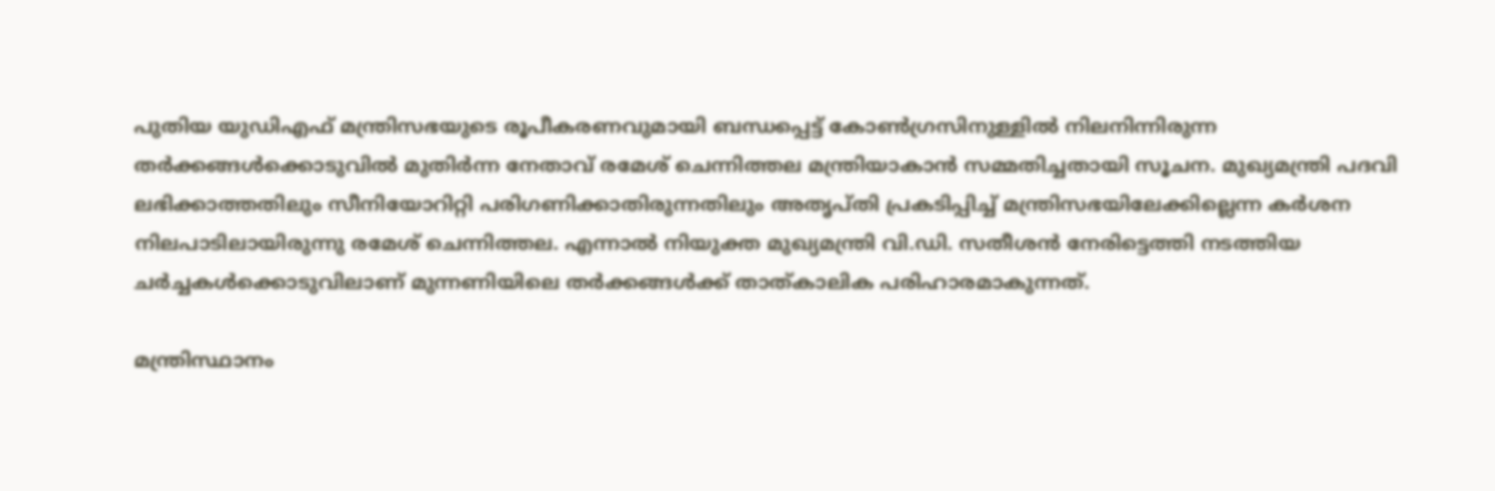പുതിയ യുഡിഎഫ് മന്ത്രിസഭയുടെ രൂപീകരണവുമായി ബന്ധപ്പെട്ട് കോൺഗ്രസിനുള്ളിൽ നിലനിന്നിരുന്ന തർക്കങ്ങൾക്കൊടുവിൽ മുതിർന്ന നേതാവ് രമേശ് ചെന്നിത്തല മന്ത്രിയാകാൻ സമ്മതിച്ചതായി സൂചന. മുഖ്യമന്ത്രി പദവി ലഭിക്കാത്തതിലും സീനിയോറിറ്റി പരിഗണിക്കാതിരുന്നതിലും അതൃപ്തി പ്രകടിപ്പിച്ച് മന്ത്രിസഭയിലേക്കില്ലെന്ന കർശന നിലപാടിലായിരുന്നു രമേശ് ചെന്നിത്തല. എന്നാൽ നിയുക്ത മുഖ്യമന്ത്രി വി.ഡി. സതീശൻ നേരിട്ടെത്തി നടത്തിയ ചർച്ചകൾക്കൊടുവിലാണ് മുന്നണിയിലെ തർക്കങ്ങൾക്ക് താത്കാലിക പരിഹാരമാകുന്നത്.

മന്ത്രിസ്ഥാനം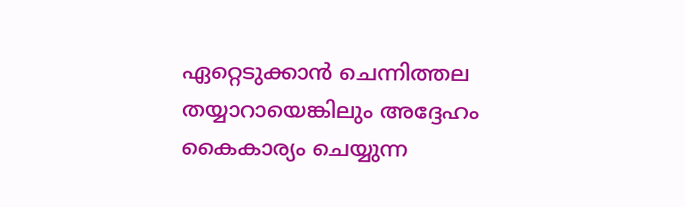ഏറ്റെടുക്കാൻ ചെന്നിത്തല തയ്യാറായെങ്കിലും അദ്ദേഹം കൈകാര്യം ചെയ്യുന്ന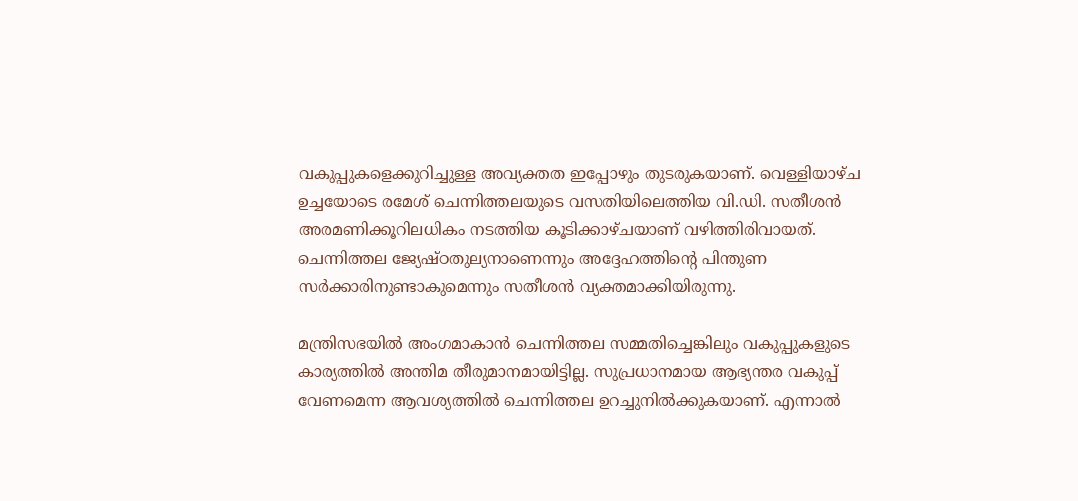വകുപ്പുകളെക്കുറിച്ചുള്ള അവ്യക്തത ഇപ്പോഴും തുടരുകയാണ്. വെള്ളിയാഴ്ച ഉച്ചയോടെ രമേശ് ചെന്നിത്തലയുടെ വസതിയിലെത്തിയ വി.ഡി. സതീശൻ അരമണിക്കൂറിലധികം നടത്തിയ കൂടിക്കാഴ്ചയാണ് വഴിത്തിരിവായത്. ചെന്നിത്തല ജ്യേഷ്ഠതുല്യനാണെന്നും അദ്ദേഹത്തിന്‍റെ പിന്തുണ സർക്കാരിനുണ്ടാകുമെന്നും സതീശൻ വ്യക്തമാക്കിയിരുന്നു.

മന്ത്രിസഭയിൽ അംഗമാകാൻ ചെന്നിത്തല സമ്മതിച്ചെങ്കിലും വകുപ്പുകളുടെ കാര്യത്തിൽ അന്തിമ തീരുമാനമായിട്ടില്ല. സുപ്രധാനമായ ആഭ്യന്തര വകുപ്പ് വേണമെന്ന ആവശ്യത്തിൽ ചെന്നിത്തല ഉറച്ചുനിൽക്കുകയാണ്. എന്നാൽ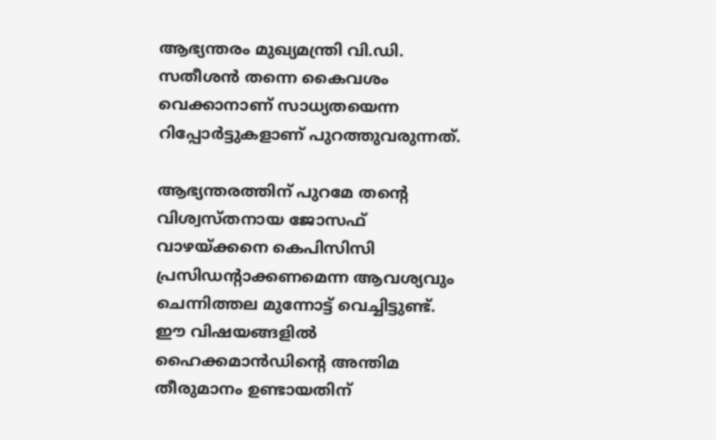ആഭ്യന്തരം മുഖ്യമന്ത്രി വി.ഡി. സതീശൻ തന്നെ കൈവശം വെക്കാനാണ് സാധ്യതയെന്ന റിപ്പോർട്ടുകളാണ് പുറത്തുവരുന്നത്.

ആഭ്യന്തരത്തിന് പുറമേ തന്‍റെ വിശ്വസ്തനായ ജോസഫ് വാഴയ്ക്കനെ കെപിസിസി പ്രസിഡന്‍റാക്കണമെന്ന ആവശ്യവും ചെന്നിത്തല മുന്നോട്ട് വെച്ചിട്ടുണ്ട്. ഈ വിഷയങ്ങളിൽ ഹൈക്കമാൻഡിന്‍റെ അന്തിമ തീരുമാനം ഉണ്ടായതിന്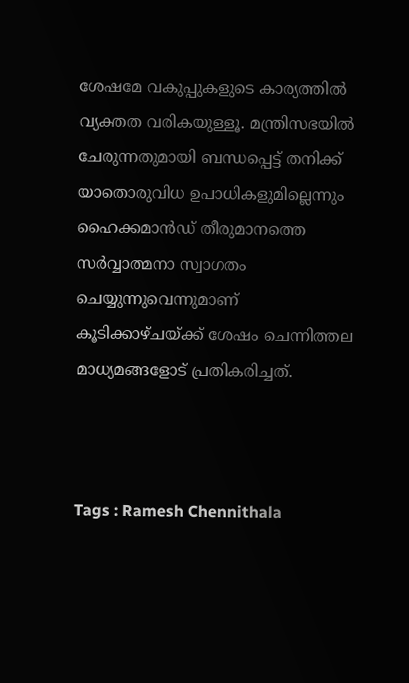ശേഷമേ വകുപ്പുകളുടെ കാര്യത്തിൽ വ്യക്തത വരികയുള്ളൂ. മന്ത്രിസഭയിൽ ചേരുന്നതുമായി ബന്ധപ്പെട്ട് തനിക്ക് യാതൊരുവിധ ഉപാധികളുമില്ലെന്നും ഹൈക്കമാൻഡ് തീരുമാനത്തെ സർവ്വാത്മനാ സ്വാഗതം ചെയ്യുന്നുവെന്നുമാണ് കൂടിക്കാഴ്ചയ്ക്ക് ശേഷം ചെന്നിത്തല മാധ്യമങ്ങളോട് പ്രതികരിച്ചത്.



Tags : Ramesh Chennithala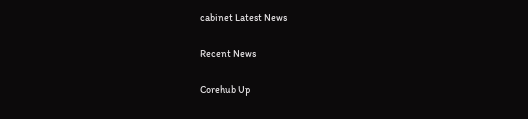cabinet Latest News

Recent News

Corehub Up